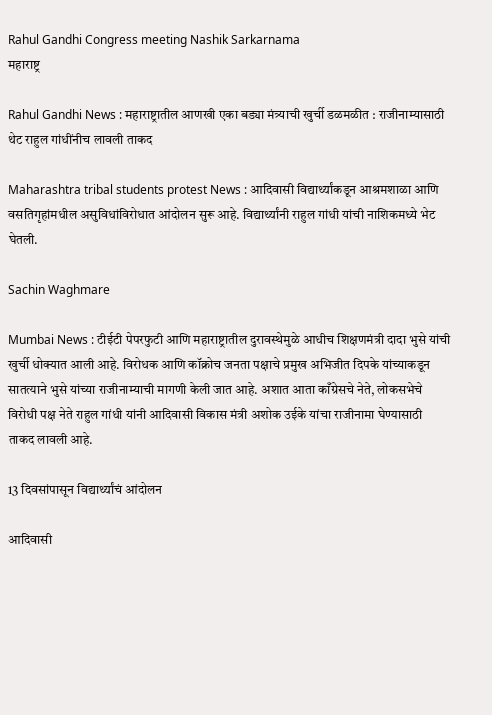Rahul Gandhi Congress meeting Nashik Sarkarnama
महाराष्ट्र

Rahul Gandhi News : महाराष्ट्रातील आणखी एका बड्या मंत्र्याची खुर्ची डळमळीत : राजीनाम्यासाठी थेट राहुल गांधींनीच लावली ताकद

Maharashtra tribal students protest News : आदिवासी विद्यार्थ्यांकडून आश्रमशाळा आणि वसतिगृहांमधील असुविधांविरोधात आंदोलन सुरू आहे. विद्यार्थ्यांनी राहुल गांधी यांची नाशिकमध्ये भेट घेतली.

Sachin Waghmare

Mumbai News : टीईटी पेपरफुटी आणि महाराष्ट्रातील दुरावस्थेमुळे आधीच शिक्षणमंत्री दादा भुसे यांची खुर्ची धोक्यात आली आहे. विरोधक आणि कॉक्रोच जनता पक्षाचे प्रमुख अभिजीत दिपके यांच्याकडून सातत्याने भुसे यांच्या राजीनाम्याची मागणी केली जात आहे. अशात आता काँग्रेसचे नेते, लोकसभेचे विरोधी पक्ष नेते राहुल गांधी यांनी आदिवासी विकास मंत्री अशोक उईके यांचा राजीनामा घेण्यासाठी ताकद लावली आहे.

13 दिवसांपासून विद्यार्थ्यांचं आंदोलन

आदिवासी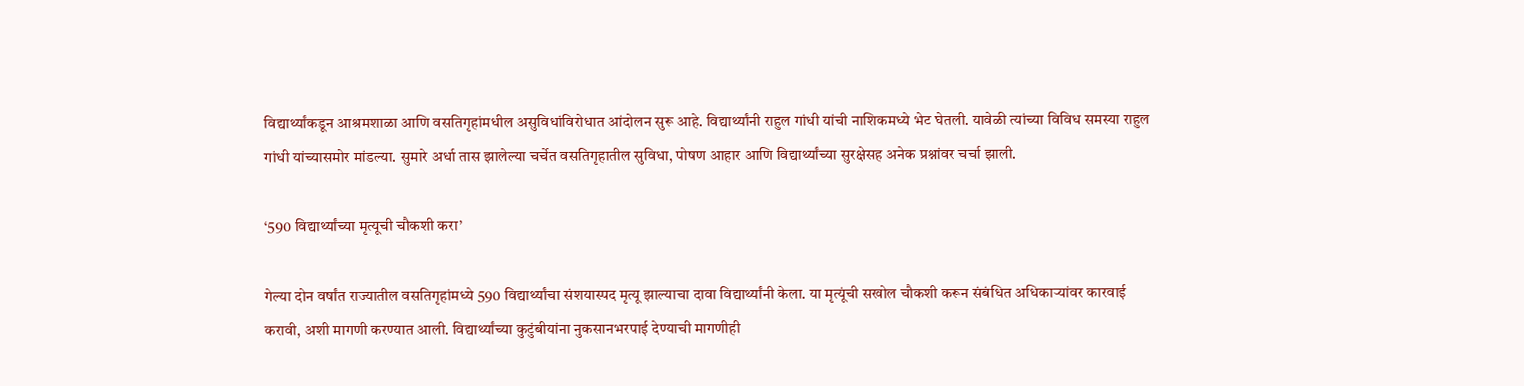विद्यार्थ्यांकडून आश्रमशाळा आणि वसतिगृहांमधील असुविधांविरोधात आंदोलन सुरू आहे. विद्यार्थ्यांनी राहुल गांधी यांची नाशिकमध्ये भेट घेतली. यावेळी त्यांच्या विविध समस्या राहुल गांधी यांच्यासमोर मांडल्या. सुमारे अर्धा तास झालेल्या चर्चेत वसतिगृहातील सुविधा, पोषण आहार आणि विद्यार्थ्यांच्या सुरक्षेसह अनेक प्रश्नांवर चर्चा झाली.

‘590 विद्यार्थ्यांच्या मृत्यूची चौकशी करा’

गेल्या दोन वर्षांत राज्यातील वसतिगृहांमध्ये 590 विद्यार्थ्यांचा संशयास्पद मृत्यू झाल्याचा दावा विद्यार्थ्यांनी केला. या मृत्यूंची सखोल चौकशी करून संबंधित अधिकाऱ्यांवर कारवाई करावी, अशी मागणी करण्यात आली. विद्यार्थ्यांच्या कुटुंबीयांना नुकसानभरपाई देण्याची मागणीही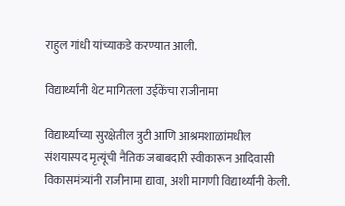राहुल गांधी यांच्याकडे करण्यात आली.

विद्यार्थ्यांनी थेट मागितला उईकेंचा राजीनामा

विद्यार्थ्यांच्या सुरक्षेतील त्रुटी आणि आश्रमशाळांमधील संशयास्पद मृत्यूंची नैतिक जबाबदारी स्वीकारून आदिवासी विकासमंत्र्यांनी राजीनामा द्यावा, अशी मागणी विद्यार्थ्यांनी केली.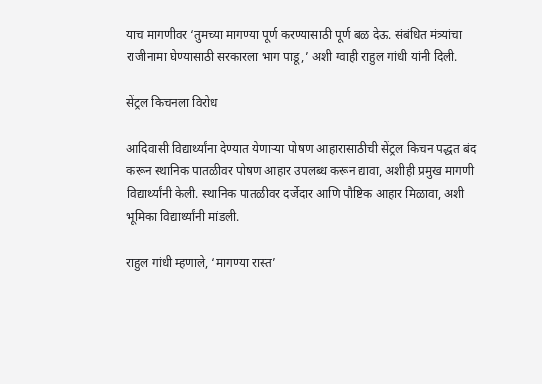याच मागणीवर ‘तुमच्या मागण्या पूर्ण करण्यासाठी पूर्ण बळ देऊ. संबंधित मंत्र्यांचा राजीनामा घेण्यासाठी सरकारला भाग पाडू,’ अशी ग्वाही राहुल गांधी यांनी दिली.

सेंट्रल किचनला विरोध

आदिवासी विद्यार्थ्यांना देण्यात येणाऱ्या पोषण आहारासाठीची सेंट्रल किचन पद्धत बंद करून स्थानिक पातळीवर पोषण आहार उपलब्ध करून द्यावा, अशीही प्रमुख मागणी विद्यार्थ्यांनी केली. स्थानिक पातळीवर दर्जेदार आणि पौष्टिक आहार मिळावा, अशी भूमिका विद्यार्थ्यांनी मांडली.

राहुल गांधी म्हणाले, ‘मागण्या रास्त’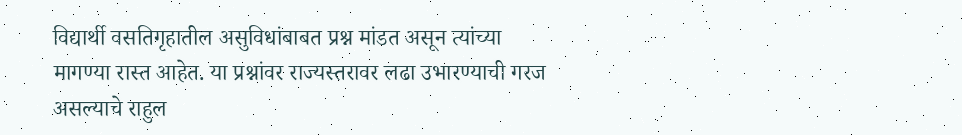विद्यार्थी वसतिगृहातील असुविधांबाबत प्रश्न मांडत असून त्यांच्या मागण्या रास्त आहेत. या प्रश्नांवर राज्यस्तरावर लढा उभारण्याची गरज असल्याचे राहुल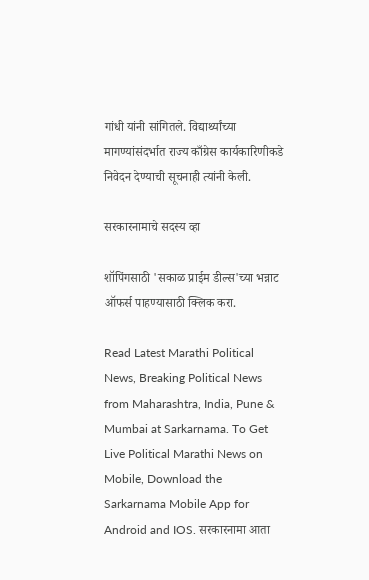गांधी यांनी सांगितले. विद्यार्थ्यांच्या मागण्यांसंदर्भात राज्य काँग्रेस कार्यकारिणीकडे निवेदन देण्याची सूचनाही त्यांनी केली.

सरकारनामाचे सदस्य व्हा

शॉपिंगसाठी 'सकाळ प्राईम डील्स'च्या भन्नाट ऑफर्स पाहण्यासाठी क्लिक करा.

Read Latest Marathi Political News, Breaking Political News from Maharashtra, India, Pune & Mumbai at Sarkarnama. To Get Live Political Marathi News on Mobile, Download the Sarkarnama Mobile App for Android and IOS. सरकारनामा आता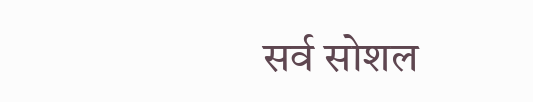सर्व सोशल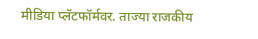मीडिया प्लॅटफॉर्मवर. ताज्या राजकीय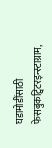घडामोडींसाठी फेसबुकट्विटरइन्स्टाग्राम,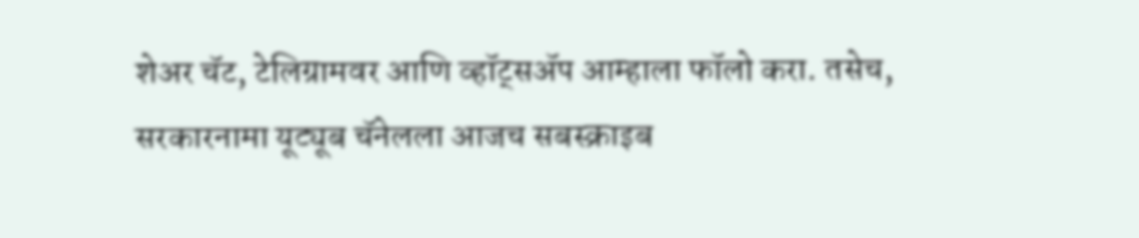शेअर चॅट, टेलिग्रामवर आणि व्हॉट्सॲप आम्हाला फॉलो करा. तसेच, सरकारनामा यूट्यूब चॅनेलला आजच सबस्क्राइब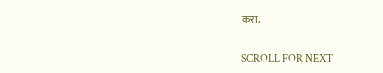करा.

SCROLL FOR NEXT